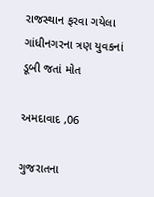રાજસ્થાન ફરવા ગયેલા ગાંધીનગરના ત્રણ યુવકનાં ડૂબી જતાં મોત

અમદાવાદ ,06

ગુજરાતના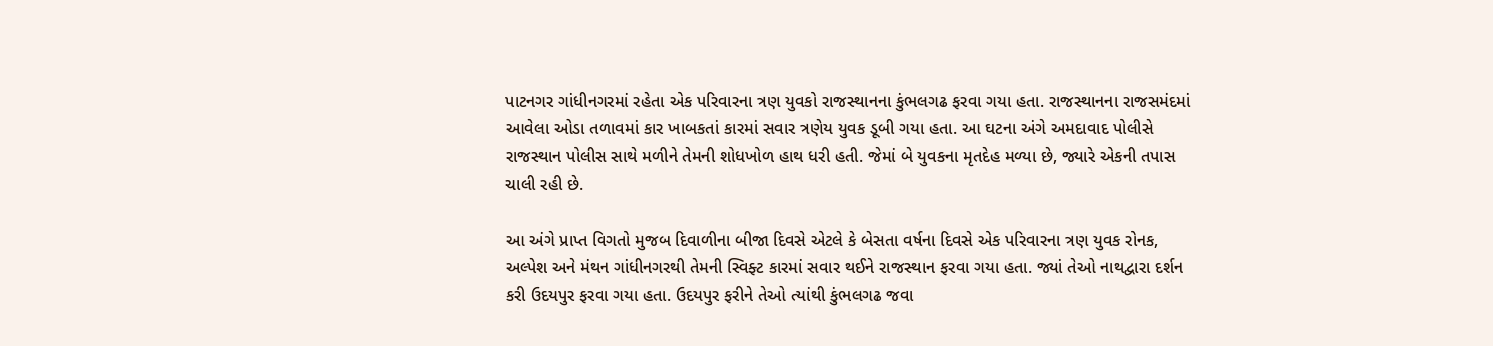પાટનગર ગાંધીનગરમાં રહેતા એક પરિવારના ત્રણ યુવકો રાજસ્થાનના કુંભલગઢ ફરવા ગયા હતા. રાજસ્થાનના રાજસમંદમાં આવેલા ઓડા તળાવમાં કાર ખાબકતાં કારમાં સવાર ત્રણેય યુવક ડૂબી ગયા હતા. આ ઘટના અંગે અમદાવાદ પોલીસે રાજસ્થાન પોલીસ સાથે મળીને તેમની શોધખોળ હાથ ધરી હતી. જેમાં બે યુવકના મૃતદેહ મળ્યા છે, જ્યારે એકની તપાસ ચાલી રહી છે.

આ અંગે પ્રાપ્ત વિગતો મુજબ દિવાળીના બીજા દિવસે એટલે કે બેસતા વર્ષના દિવસે એક પરિવારના ત્રણ યુવક રોનક, અલ્પેશ અને મંથન ગાંધીનગરથી તેમની સ્વિફ્ટ કારમાં સવાર થઈને રાજસ્થાન ફરવા ગયા હતા. જ્યાં તેઓ નાથદ્વારા દર્શન કરી ઉદયપુર ફરવા ગયા હતા. ઉદયપુર ફરીને તેઓ ત્યાંથી કુંભલગઢ જવા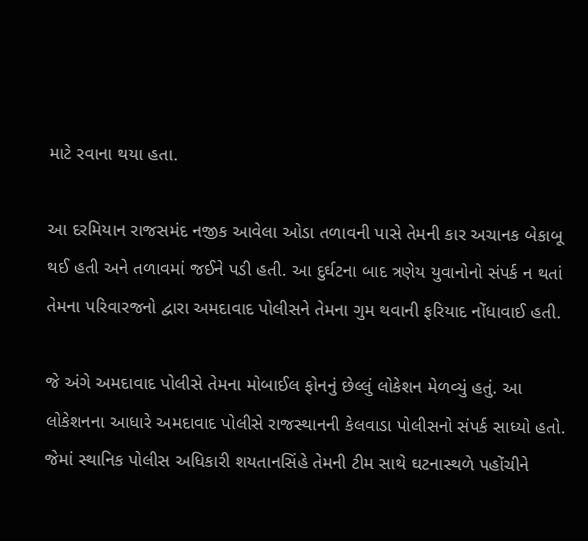માટે રવાના થયા હતા.

આ દરમિયાન રાજસમંદ નજીક આવેલા ઓડા તળાવની પાસે તેમની કાર અચાનક બેકાબૂ થઈ હતી અને તળાવમાં જઈને પડી હતી. આ દુર્ઘટના બાદ ત્રણેય યુવાનોનો સંપર્ક ન થતાં તેમના પરિવારજનો દ્વારા અમદાવાદ પોલીસને તેમના ગુમ થવાની ફરિયાદ નોંધાવાઈ હતી.

જે અંગે અમદાવાદ પોલીસે તેમના મોબાઈલ ફોનનું છેલ્લું લોકેશન મેળવ્યું હતું. આ લોકેશનના આધારે અમદાવાદ પોલીસે રાજસ્થાનની કેલવાડા પોલીસનો સંપર્ક સાધ્યો હતો. જેમાં સ્થાનિક પોલીસ અધિકારી શયતાનસિંહે તેમની ટીમ સાથે ઘટનાસ્થળે પહોંચીને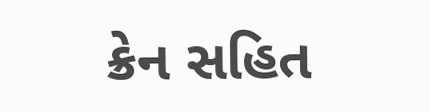ક્રેન સહિત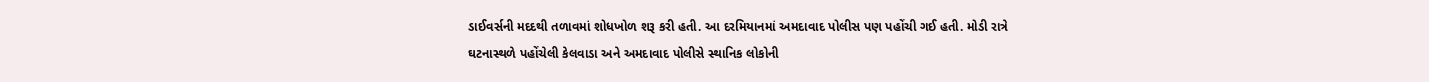ડાઈવર્સની મદદથી તળાવમાં શોધખોળ શરૂ કરી હતી. આ દરમિયાનમાં અમદાવાદ પોલીસ પણ પહોંચી ગઈ હતી. મોડી રાત્રે ઘટનાસ્થળે પહોંચેલી કેલવાડા અને અમદાવાદ પોલીસે સ્થાનિક લોકોની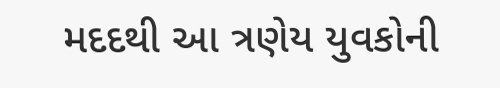મદદથી આ ત્રણેય યુવકોની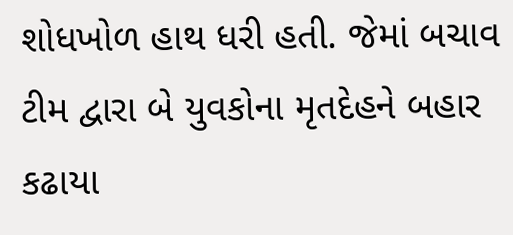શોધખોળ હાથ ધરી હતી. જેમાં બચાવ ટીમ દ્વારા બે યુવકોના મૃતદેહને બહાર કઢાયા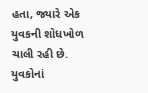હતા, જ્યારે એક યુવકની શોધખોળ ચાલી રહી છે. યુવકોનાં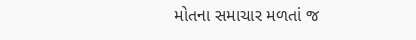મોતના સમાચાર મળતાં જ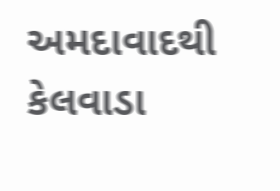અમદાવાદથી કેલવાડા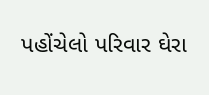પહોંચેલો પરિવાર ઘેરા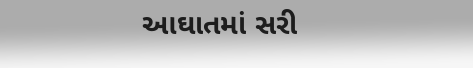આઘાતમાં સરી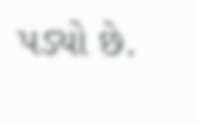પડ્યો છે.